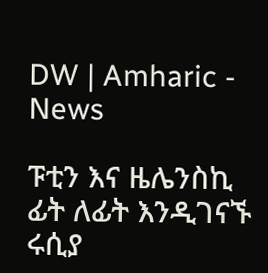DW | Amharic - News

ፑቲን እና ዜሌንስኪ ፊት ለፊት እንዲገናኙ ሩሲያ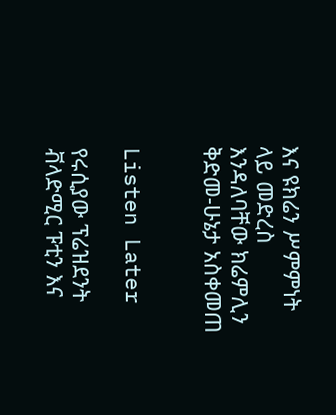እና ዩክሬን ሥምምነት ላይ መድረስ እንዳለባቸው ክሬምሊን ቅድመ-ሁኔታ አስቀመጠ


Listen Later

የሩሲያው ፕሬዝደንት ቭላድሚር ፑቲን እና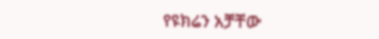የዩክሬን አቻቸው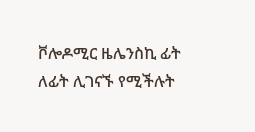ቮሎዶሚር ዜሌንስኪ ፊት ለፊት ሊገናኙ የሚችሉት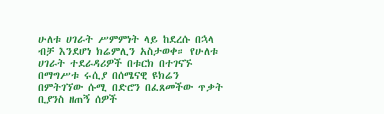ሁለቱ ሀገራት ሥምምነት ላይ ከደረሱ በኋላ ብቻ እንደሆነ ክሬምሊን አስታወቀ። የሁለቱ ሀገራት ተደራዳሪዎች በቱርክ በተገናኙ በማግሥቱ ሩሲያ በሰሜናዊ ዩክሬን በምትገኘው ሱሚ በድሮን በፈጸመችው ጥቃት ቢያንስ ዘጠኝ ሰዎች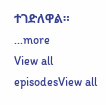ተገድለዋል።
...more
View all episodesView all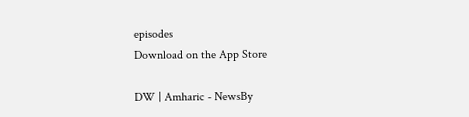episodes
Download on the App Store

DW | Amharic - NewsBy